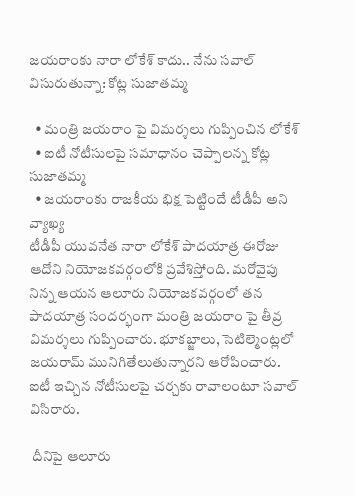జయరాంకు నారా లోకేశ్ కాదు.. నేను సవాల్ విసురుతున్నా: కోట్ల సుజాతమ్మ

  • మంత్రి జయరాం పై విమర్శలు గుప్పించిన లోకేశ్
  • ఐటీ నోటీసులపై సమాధానం చెప్పాలన్న కోట్ల సుజాతమ్మ
  • జయరాంకు రాజకీయ భిక్ష పెట్టిందే టీడీపీ అని వ్యాఖ్య
టీడీపీ యువనేత నారా లోకేశ్ పాదయాత్ర ఈరోజు ఆదోని నియోజకవర్గంలోకి ప్రవేశిస్తోంది. మరోవైపు నిన్న ఆయన ఆలూరు నియోజకవర్గంలో తన పాదయాత్ర సందర్భంగా మంత్రి జయరాం పై తీవ్ర విమర్శలు గుప్పించారు. భూకబ్జాలు, సెటిల్మెంట్లలో జయరామ్ మునిగితేలుతున్నారని ఆరోపించారు. ఐటీ ఇచ్చిన నోటీసులపై చర్చకు రావాలంటూ సవాల్ విసిరారు.

 దీనిపై ఆలూరు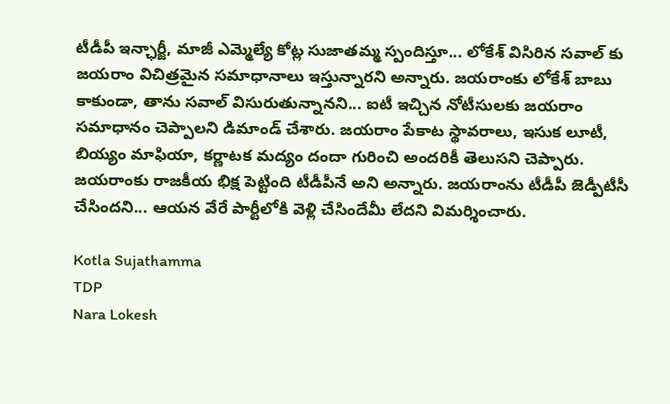టీడీపీ ఇన్ఛార్జీ, మాజీ ఎమ్మెల్యే కోట్ల సుజాతమ్మ స్పందిస్తూ... లోకేశ్ విసిరిన సవాల్ కు జయరాం విచిత్రమైన సమాధానాలు ఇస్తున్నారని అన్నారు. జయరాంకు లోకేశ్ బాబు కాకుండా, తాను సవాల్ విసురుతున్నానని... ఐటీ ఇచ్చిన నోటీసులకు జయరాం సమాధానం చెప్పాలని డిమాండ్ చేశారు. జయరాం పేకాట స్థావరాలు, ఇసుక లూటీ, బియ్యం మాఫియా, కర్ణాటక మద్యం దందా గురించి అందరికీ తెలుసని చెప్పారు. జయరాంకు రాజకీయ భిక్ష పెట్టింది టీడీపీనే అని అన్నారు. జయరాంను టీడీపీ జెడ్పీటీసీ చేసిందని... ఆయన వేరే పార్టీలోకి వెళ్లి చేసిందేమీ లేదని విమర్శించారు.

Kotla Sujathamma
TDP
Nara Lokesh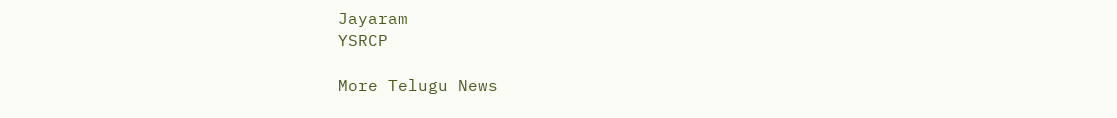Jayaram
YSRCP

More Telugu News